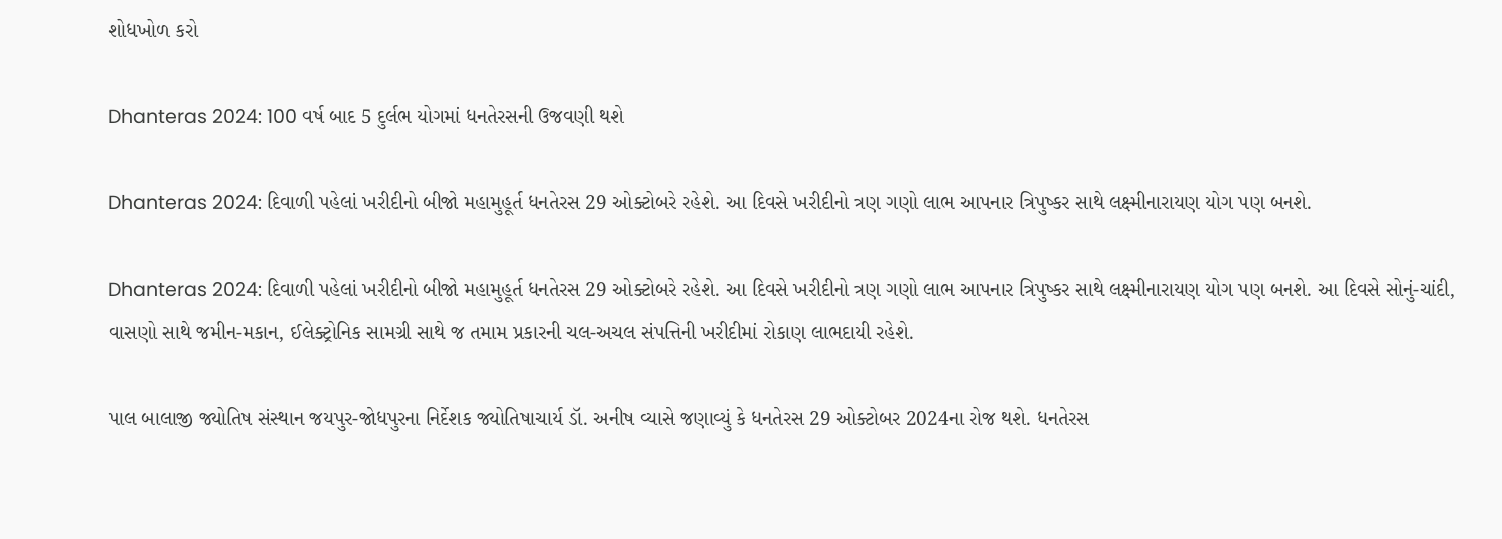શોધખોળ કરો

Dhanteras 2024: 100 વર્ષ બાદ 5 દુર્લભ યોગમાં ધનતેરસની ઉજવણી થશે

Dhanteras 2024: દિવાળી પહેલાં ખરીદીનો બીજો મહામુહૂર્ત ધનતેરસ 29 ઓક્ટોબરે રહેશે. આ દિવસે ખરીદીનો ત્રણ ગણો લાભ આપનાર ત્રિપુષ્કર સાથે લક્ષ્મીનારાયણ યોગ પણ બનશે.

Dhanteras 2024: દિવાળી પહેલાં ખરીદીનો બીજો મહામુહૂર્ત ધનતેરસ 29 ઓક્ટોબરે રહેશે. આ દિવસે ખરીદીનો ત્રણ ગણો લાભ આપનાર ત્રિપુષ્કર સાથે લક્ષ્મીનારાયણ યોગ પણ બનશે. આ દિવસે સોનું-ચાંદી, વાસણો સાથે જમીન-મકાન, ઈલેક્ટ્રોનિક સામગ્રી સાથે જ તમામ પ્રકારની ચલ-અચલ સંપત્તિની ખરીદીમાં રોકાણ લાભદાયી રહેશે.

પાલ બાલાજી જ્યોતિષ સંસ્થાન જયપુર-જોધપુરના નિર્દેશક જ્યોતિષાચાર્ય ડૉ. અનીષ વ્યાસે જણાવ્યું કે ધનતેરસ 29 ઓક્ટોબર 2024ના રોજ થશે. ધનતેરસ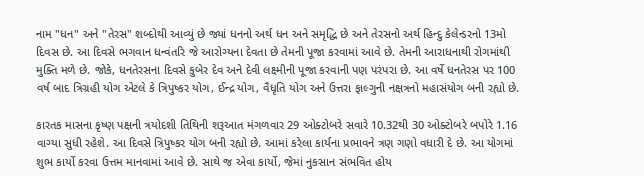નામ "ધન" અને "તેરસ" શબ્દોથી આવ્યું છે જ્યાં ધનનો અર્થ ધન અને સમૃદ્ધિ છે અને તેરસનો અર્થ હિન્દુ કેલેન્ડરનો 13મો દિવસ છે. આ દિવસે ભગવાન ધન્વંતરિ જે આરોગ્યના દેવતા છે તેમની પૂજા કરવામાં આવે છે. તેમની આરાધનાથી રોગમાંથી મુક્તિ મળે છે. જોકે, ધનતેરસના દિવસે કુબેર દેવ અને દેવી લક્ષ્મીની પૂજા કરવાની પણ પરંપરા છે. આ વર્ષે ધનતેરસ પર 100 વર્ષ બાદ ત્રિગ્રહી યોગ એટલે કે ત્રિપુષ્કર યોગ, ઈન્દ્ર યોગ, વૈધૃતિ યોગ અને ઉત્તરા ફાલ્ગુની નક્ષત્રનો મહાસંયોગ બની રહ્યો છે.

કારતક માસના કૃષ્ણ પક્ષની ત્રયોદશી તિથિની શરૂઆત મંગળવાર 29 ઓક્ટોબરે સવારે 10.32થી 30 ઓક્ટોબરે બપોરે 1.16 વાગ્યા સુધી રહેશે. આ દિવસે ત્રિપુષ્કર યોગ બની રહ્યો છે. આમાં કરેલા કાર્યના પ્રભાવને ત્રણ ગણો વધારી દે છે. આ યોગમાં શુભ કાર્યો કરવા ઉત્તમ માનવામાં આવે છે. સાથે જ એવા કાર્યો, જેમાં નુકસાન સંભવિત હોય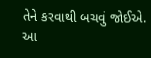તેને કરવાથી બચવું જોઈએ. આ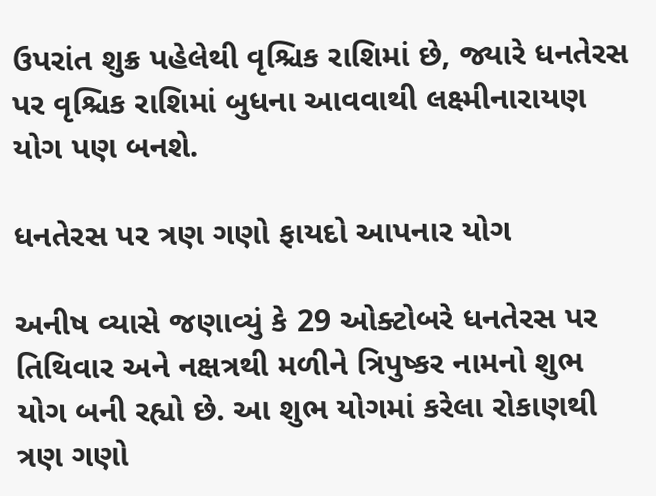ઉપરાંત શુક્ર પહેલેથી વૃશ્ચિક રાશિમાં છે, જ્યારે ધનતેરસ પર વૃશ્ચિક રાશિમાં બુધના આવવાથી લક્ષ્મીનારાયણ યોગ પણ બનશે.

ધનતેરસ પર ત્રણ ગણો ફાયદો આપનાર યોગ

અનીષ વ્યાસે જણાવ્યું કે 29 ઓક્ટોબરે ધનતેરસ પર તિથિવાર અને નક્ષત્રથી મળીને ત્રિપુષ્કર નામનો શુભ યોગ બની રહ્યો છે. આ શુભ યોગમાં કરેલા રોકાણથી ત્રણ ગણો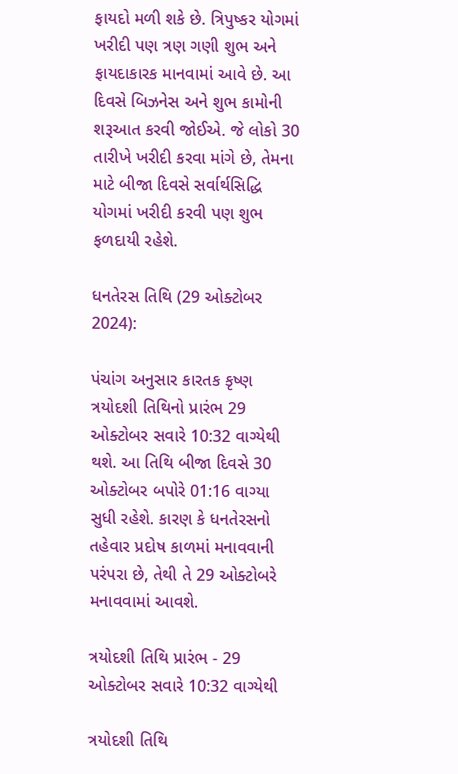ફાયદો મળી શકે છે. ત્રિપુષ્કર યોગમાં ખરીદી પણ ત્રણ ગણી શુભ અને ફાયદાકારક માનવામાં આવે છે. આ દિવસે બિઝનેસ અને શુભ કામોની શરૂઆત કરવી જોઈએ. જે લોકો 30 તારીખે ખરીદી કરવા માંગે છે, તેમના માટે બીજા દિવસે સર્વાર્થસિદ્ધિ યોગમાં ખરીદી કરવી પણ શુભ ફળદાયી રહેશે.

ધનતેરસ તિથિ (29 ઓક્ટોબર 2024):

પંચાંગ અનુસાર કારતક કૃષ્ણ ત્રયોદશી તિથિનો પ્રારંભ 29 ઓક્ટોબર સવારે 10:32 વાગ્યેથી થશે. આ તિથિ બીજા દિવસે 30 ઓક્ટોબર બપોરે 01:16 વાગ્યા સુધી રહેશે. કારણ કે ધનતેરસનો તહેવાર પ્રદોષ કાળમાં મનાવવાની પરંપરા છે, તેથી તે 29 ઓક્ટોબરે મનાવવામાં આવશે.

ત્રયોદશી તિથિ પ્રારંભ - 29 ઓક્ટોબર સવારે 10:32 વાગ્યેથી

ત્રયોદશી તિથિ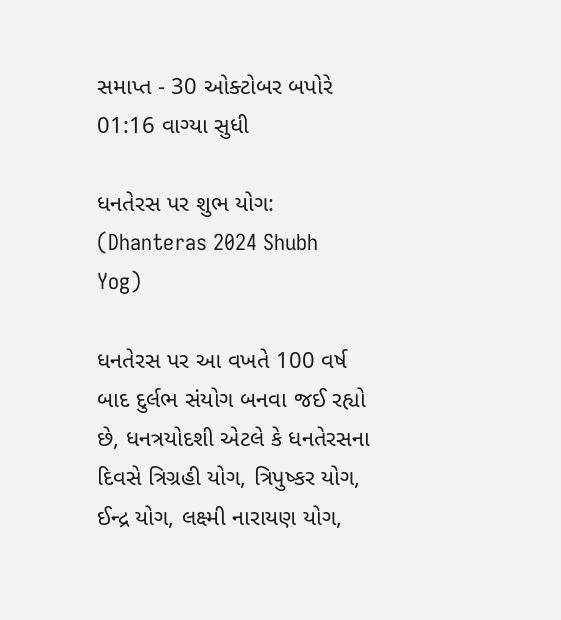સમાપ્ત - 30 ઓક્ટોબર બપોરે 01:16 વાગ્યા સુધી

ધનતેરસ પર શુભ યોગ: (Dhanteras 2024 Shubh Yog)

ધનતેરસ પર આ વખતે 100 વર્ષ બાદ દુર્લભ સંયોગ બનવા જઈ રહ્યો છે, ધનત્રયોદશી એટલે કે ધનતેરસના દિવસે ત્રિગ્રહી યોગ, ત્રિપુષ્કર યોગ, ઈન્દ્ર યોગ, લક્ષ્મી નારાયણ યોગ,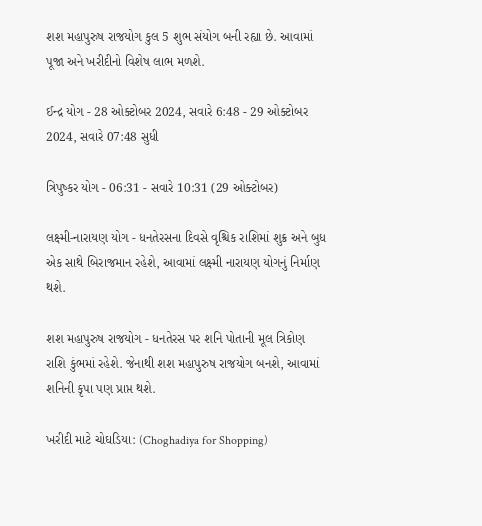શશ મહાપુરુષ રાજયોગ કુલ 5 શુભ સંયોગ બની રહ્યા છે. આવામાં પૂજા અને ખરીદીનો વિશેષ લાભ મળશે.

ઈન્દ્ર યોગ - 28 ઓક્ટોબર 2024, સવારે 6:48 - 29 ઓક્ટોબર 2024, સવારે 07:48 સુધી

ત્રિપુષ્કર યોગ - 06:31 - સવારે 10:31 (29 ઓક્ટોબર)

લક્ષ્મી-નારાયણ યોગ - ધનતેરસના દિવસે વૃશ્ચિક રાશિમાં શુક્ર અને બુધ એક સાથે બિરાજમાન રહેશે, આવામાં લક્ષ્મી નારાયણ યોગનું નિર્માણ થશે.

શશ મહાપુરુષ રાજયોગ - ધનતેરસ પર શનિ પોતાની મૂલ ત્રિકોણ રાશિ કુંભમાં રહેશે. જેનાથી શશ મહાપુરુષ રાજયોગ બનશે, આવામાં શનિની કૃપા પણ પ્રાપ્ત થશે.

ખરીદી માટે ચોઘડિયા: (Choghadiya for Shopping)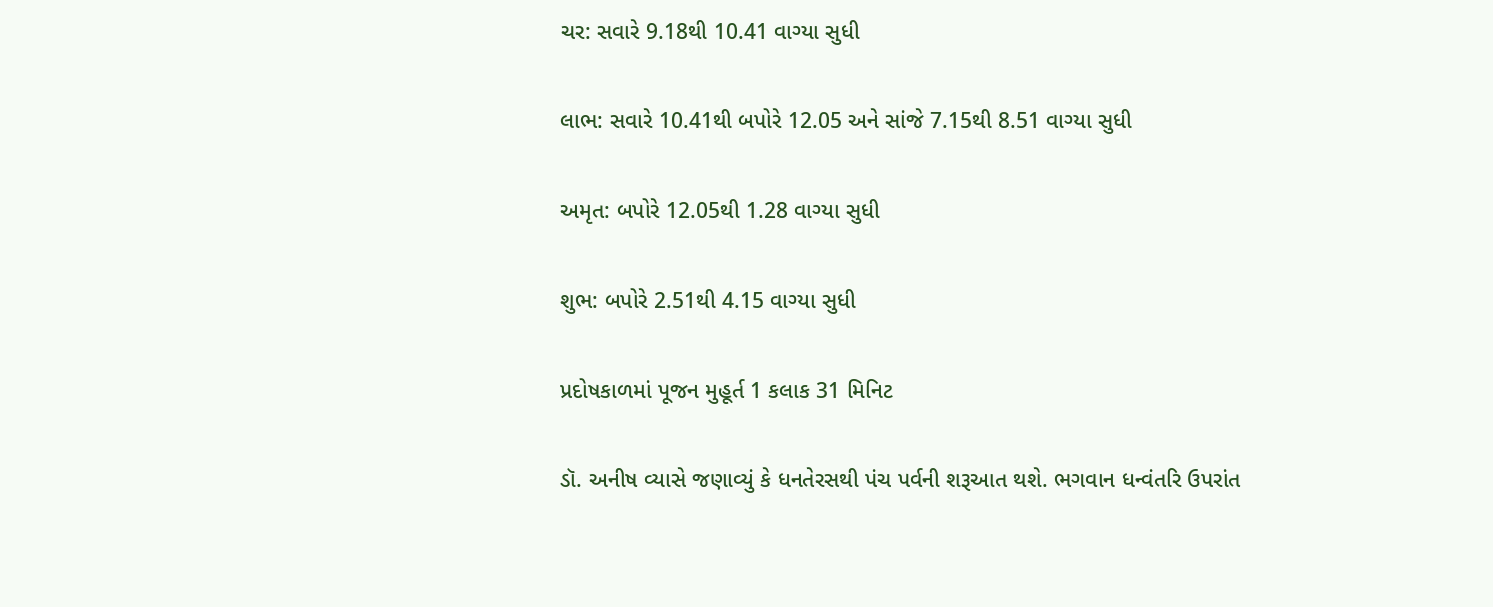ચર: સવારે 9.18થી 10.41 વાગ્યા સુધી

લાભ: સવારે 10.41થી બપોરે 12.05 અને સાંજે 7.15થી 8.51 વાગ્યા સુધી

અમૃત: બપોરે 12.05થી 1.28 વાગ્યા સુધી

શુભ: બપોરે 2.51થી 4.15 વાગ્યા સુધી

પ્રદોષકાળમાં પૂજન મુહૂર્ત 1 કલાક 31 મિનિટ

ડૉ. અનીષ વ્યાસે જણાવ્યું કે ધનતેરસથી પંચ પર્વની શરૂઆત થશે. ભગવાન ધન્વંતરિ ઉપરાંત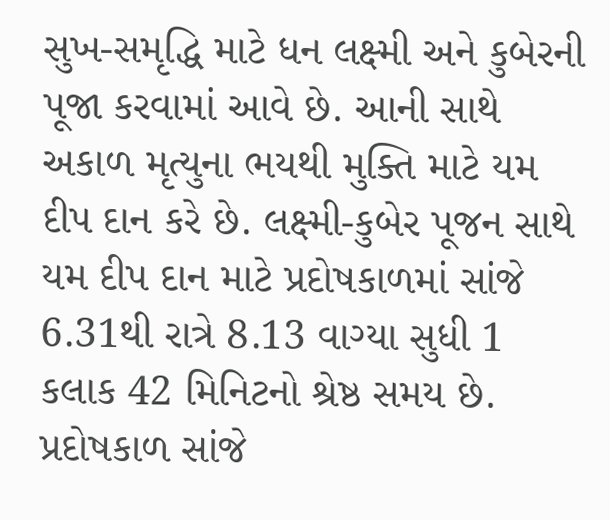સુખ-સમૃદ્ધિ માટે ધન લક્ષ્મી અને કુબેરની પૂજા કરવામાં આવે છે. આની સાથે અકાળ મૃત્યુના ભયથી મુક્તિ માટે યમ દીપ દાન કરે છે. લક્ષ્મી-કુબેર પૂજન સાથે યમ દીપ દાન માટે પ્રદોષકાળમાં સાંજે 6.31થી રાત્રે 8.13 વાગ્યા સુધી 1 કલાક 42 મિનિટનો શ્રેષ્ઠ સમય છે. પ્રદોષકાળ સાંજે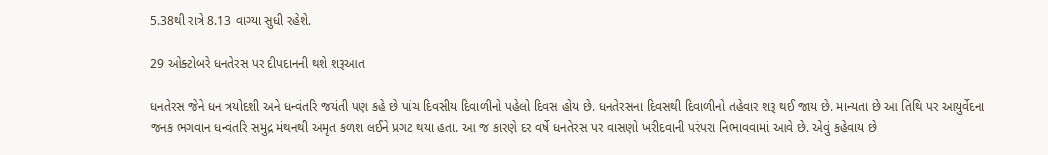5.38થી રાત્રે 8.13 વાગ્યા સુધી રહેશે.

29 ઓક્ટોબરે ધનતેરસ પર દીપદાનની થશે શરૂઆત

ધનતેરસ જેને ધન ત્રયોદશી અને ધન્વંતરિ જયંતી પણ કહે છે પાંચ દિવસીય દિવાળીનો પહેલો દિવસ હોય છે. ધનતેરસના દિવસથી દિવાળીનો તહેવાર શરૂ થઈ જાય છે. માન્યતા છે આ તિથિ પર આયુર્વેદના જનક ભગવાન ધન્વંતરિ સમુદ્ર મંથનથી અમૃત કળશ લઈને પ્રગટ થયા હતા. આ જ કારણે દર વર્ષે ધનતેરસ પર વાસણો ખરીદવાની પરંપરા નિભાવવામાં આવે છે. એવું કહેવાય છે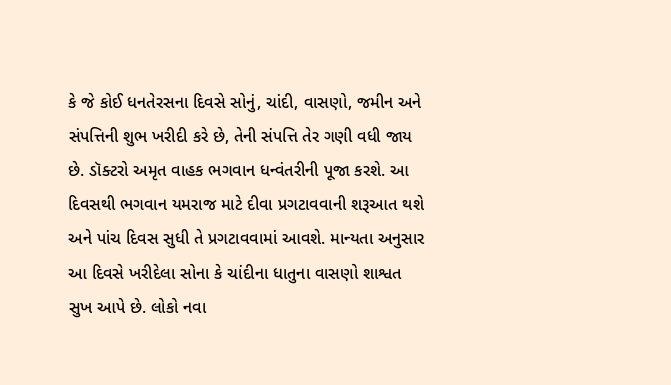કે જે કોઈ ધનતેરસના દિવસે સોનું, ચાંદી, વાસણો, જમીન અને સંપત્તિની શુભ ખરીદી કરે છે, તેની સંપત્તિ તેર ગણી વધી જાય છે. ડૉક્ટરો અમૃત વાહક ભગવાન ધન્વંતરીની પૂજા કરશે. આ દિવસથી ભગવાન યમરાજ માટે દીવા પ્રગટાવવાની શરૂઆત થશે અને પાંચ દિવસ સુધી તે પ્રગટાવવામાં આવશે. માન્યતા અનુસાર આ દિવસે ખરીદેલા સોના કે ચાંદીના ધાતુના વાસણો શાશ્વત સુખ આપે છે. લોકો નવા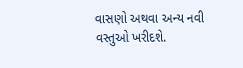વાસણો અથવા અન્ય નવી વસ્તુઓ ખરીદશે.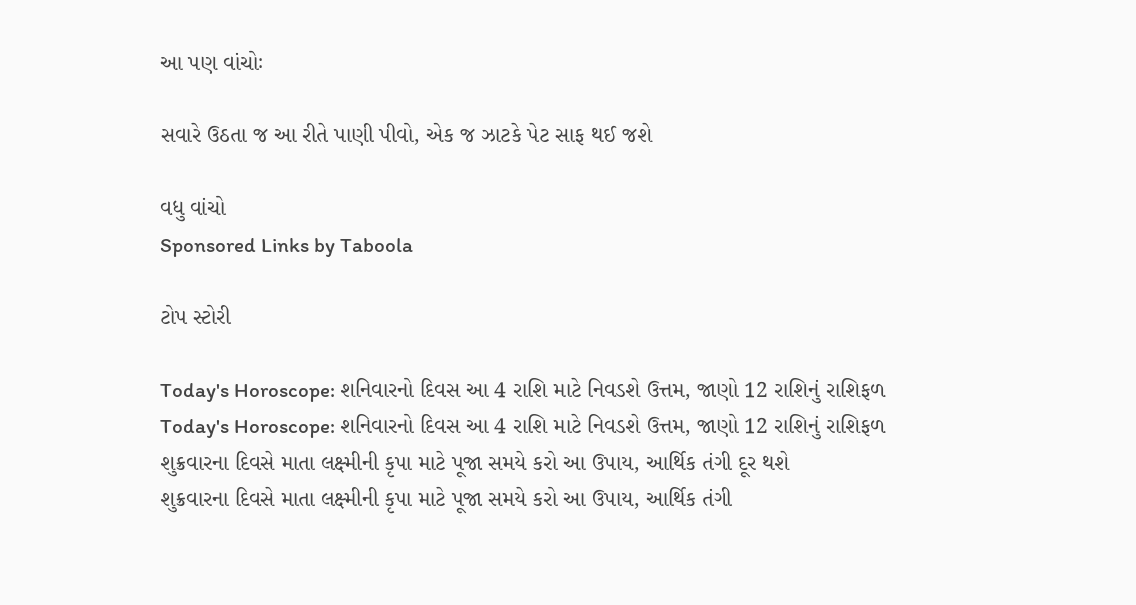આ પણ વાંચોઃ

સવારે ઉઠતા જ આ રીતે પાણી પીવો, એક જ ઝાટકે પેટ સાફ થઈ જશે

વધુ વાંચો
Sponsored Links by Taboola

ટોપ સ્ટોરી

Today's Horoscope: શનિવારનો દિવસ આ 4 રાશિ માટે નિવડશે ઉત્તમ, જાણો 12 રાશિનું રાશિફળ
Today's Horoscope: શનિવારનો દિવસ આ 4 રાશિ માટે નિવડશે ઉત્તમ, જાણો 12 રાશિનું રાશિફળ
શુક્રવારના દિવસે માતા લક્ષ્મીની કૃપા માટે પૂજા સમયે કરો આ ઉપાય, આર્થિક તંગી દૂર થશે
શુક્રવારના દિવસે માતા લક્ષ્મીની કૃપા માટે પૂજા સમયે કરો આ ઉપાય, આર્થિક તંગી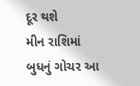દૂર થશે
મીન રાશિમાં બુધનું ગોચર આ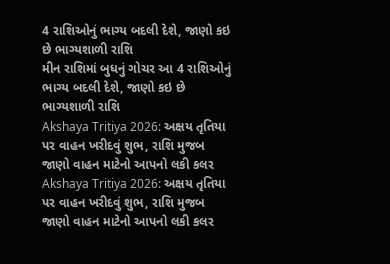4 રાશિઓનું ભાગ્ય બદલી દેશે, જાણો કઇ છે ભાગ્યશાળી રાશિ
મીન રાશિમાં બુધનું ગોચર આ 4 રાશિઓનું ભાગ્ય બદલી દેશે, જાણો કઇ છે ભાગ્યશાળી રાશિ
Akshaya Tritiya 2026: અક્ષય તૃતિયા પર વાહન ખરીદવું શુભ, રાશિ મુજબ જાણો વાહન માટેનો આપનો લકી કલર
Akshaya Tritiya 2026: અક્ષય તૃતિયા પર વાહન ખરીદવું શુભ, રાશિ મુજબ જાણો વાહન માટેનો આપનો લકી કલર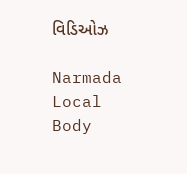વિડિઓઝ

Narmada Local Body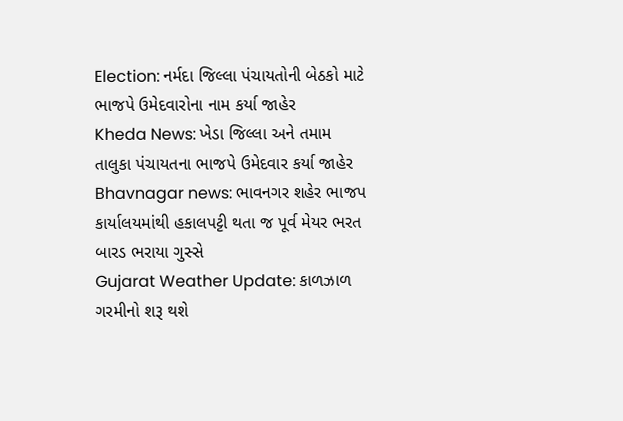Election: નર્મદા જિલ્લા પંચાયતોની બેઠકો માટે ભાજપે ઉમેદવારોના નામ કર્યા જાહેર
Kheda News: ખેડા જિલ્લા અને તમામ તાલુકા પંચાયતના ભાજપે ઉમેદવાર કર્યા જાહેર
Bhavnagar news: ભાવનગર શહેર ભાજપ કાર્યાલયમાંથી હકાલપટ્ટી થતા જ પૂર્વ મેયર ભરત બારડ ભરાયા ગુસ્સે
Gujarat Weather Update: કાળઝાળ ગરમીનો શરૂ થશે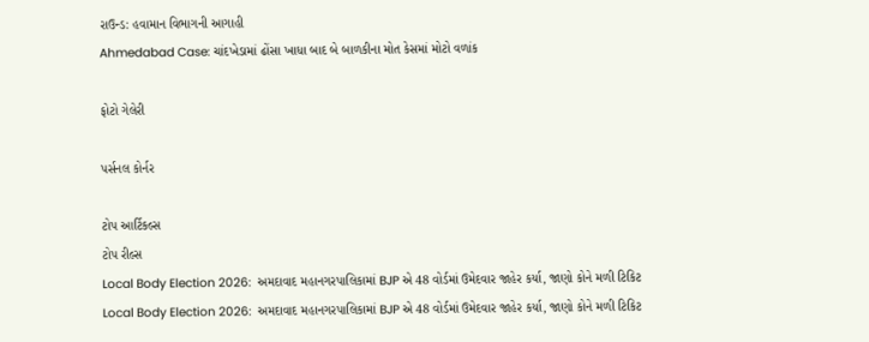રાઉન્ડ: હવામાન વિભાગની આગાહી
Ahmedabad Case: ચાંદખેડામાં ઢોંસા ખાધા બાદ બે બાળકીના મોત કેસમાં મોટો વળાંક

ફોટો ગેલેરી

પર્સનલ કોર્નર

ટોપ આર્ટિકલ્સ
ટોપ રીલ્સ
Local Body Election 2026:  અમદાવાદ મહાનગરપાલિકામાં BJP એ 48 વોર્ડમાં ઉમેદવાર જાહેર કર્યા, જાણો કોને મળી ટિકિટ
Local Body Election 2026:  અમદાવાદ મહાનગરપાલિકામાં BJP એ 48 વોર્ડમાં ઉમેદવાર જાહેર કર્યા, જાણો કોને મળી ટિકિટ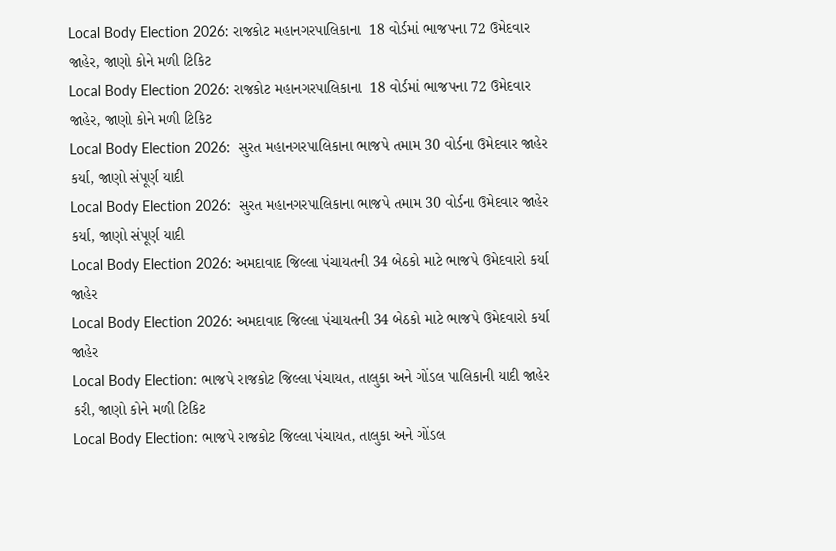Local Body Election 2026: રાજકોટ મહાનગરપાલિકાના  18 વોર્ડમાં ભાજપના 72 ઉમેદવાર જાહેર, જાણો કોને મળી ટિકિટ
Local Body Election 2026: રાજકોટ મહાનગરપાલિકાના  18 વોર્ડમાં ભાજપના 72 ઉમેદવાર જાહેર, જાણો કોને મળી ટિકિટ
Local Body Election 2026:  સુરત મહાનગરપાલિકાના ભાજપે તમામ 30 વોર્ડના ઉમેદવાર જાહેર કર્યા, જાણો સંપૂર્ણ યાદી
Local Body Election 2026:  સુરત મહાનગરપાલિકાના ભાજપે તમામ 30 વોર્ડના ઉમેદવાર જાહેર કર્યા, જાણો સંપૂર્ણ યાદી
Local Body Election 2026: અમદાવાદ જિલ્લા પંચાયતની 34 બેઠકો માટે ભાજપે ઉમેદવારો કર્યા જાહેર
Local Body Election 2026: અમદાવાદ જિલ્લા પંચાયતની 34 બેઠકો માટે ભાજપે ઉમેદવારો કર્યા જાહેર
Local Body Election: ભાજપે રાજકોટ જિલ્લા પંચાયત, તાલુકા અને ગોંડલ પાલિકાની યાદી જાહેર કરી, જાણો કોને મળી ટિકિટ
Local Body Election: ભાજપે રાજકોટ જિલ્લા પંચાયત, તાલુકા અને ગોંડલ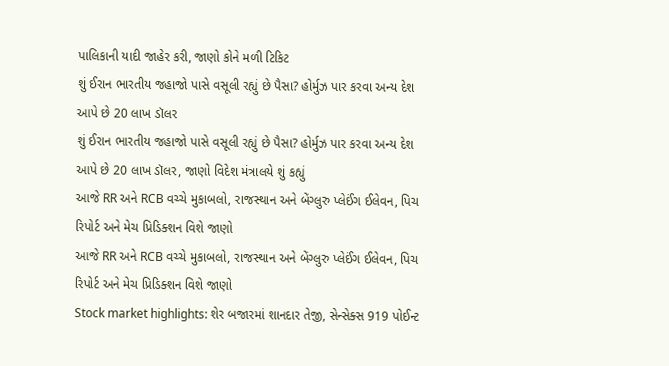પાલિકાની યાદી જાહેર કરી, જાણો કોને મળી ટિકિટ
શું ઈરાન ભારતીય જહાજો પાસે વસૂલી રહ્યું છે પૈસા? હોર્મુઝ પાર કરવા અન્ય દેશ આપે છે 20 લાખ ડૉલર
શું ઈરાન ભારતીય જહાજો પાસે વસૂલી રહ્યું છે પૈસા? હોર્મુઝ પાર કરવા અન્ય દેશ આપે છે 20 લાખ ડૉલર, જાણો વિદેશ મંત્રાલયે શું કહ્યું
આજે RR અને RCB વચ્ચે મુકાબલો, રાજસ્થાન અને બેંગ્લુરુ પ્લેઈંગ ઈલેવન, પિચ રિપોર્ટ અને મેચ પ્રિડિક્શન વિશે જાણો
આજે RR અને RCB વચ્ચે મુકાબલો, રાજસ્થાન અને બેંગ્લુરુ પ્લેઈંગ ઈલેવન, પિચ રિપોર્ટ અને મેચ પ્રિડિક્શન વિશે જાણો
Stock market highlights: શેર બજારમાં શાનદાર તેજી, સેન્સેક્સ 919 પોઈન્ટ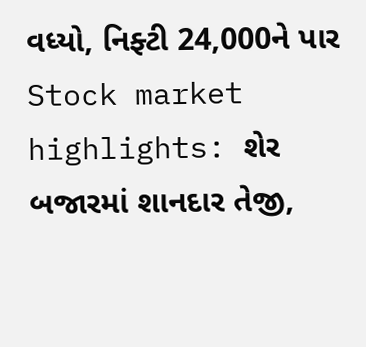વધ્યો, નિફ્ટી 24,000ને પાર
Stock market highlights: શેર બજારમાં શાનદાર તેજી,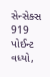સેન્સેક્સ 919 પોઈન્ટ વધ્યો,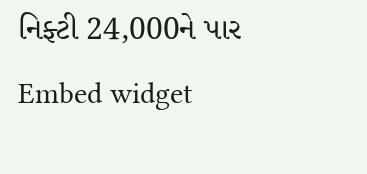નિફ્ટી 24,000ને પાર
Embed widget